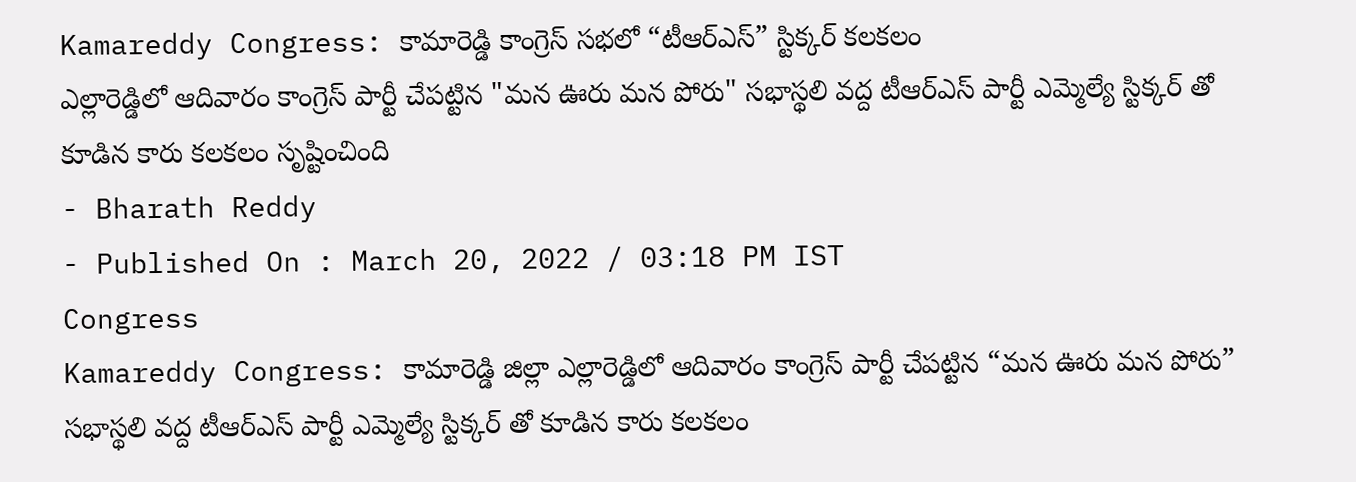Kamareddy Congress: కామారెడ్డి కాంగ్రెస్ సభలో “టీఆర్ఎస్” స్టిక్కర్ కలకలం
ఎల్లారెడ్డిలో ఆదివారం కాంగ్రెస్ పార్టీ చేపట్టిన "మన ఊరు మన పోరు" సభాస్థలి వద్ద టీఆర్ఎస్ పార్టీ ఎమ్మెల్యే స్టిక్కర్ తో కూడిన కారు కలకలం సృష్టించింది
- Bharath Reddy
- Published On : March 20, 2022 / 03:18 PM IST
Congress
Kamareddy Congress: కామారెడ్డి జిల్లా ఎల్లారెడ్డిలో ఆదివారం కాంగ్రెస్ పార్టీ చేపట్టిన “మన ఊరు మన పోరు” సభాస్థలి వద్ద టీఆర్ఎస్ పార్టీ ఎమ్మెల్యే స్టిక్కర్ తో కూడిన కారు కలకలం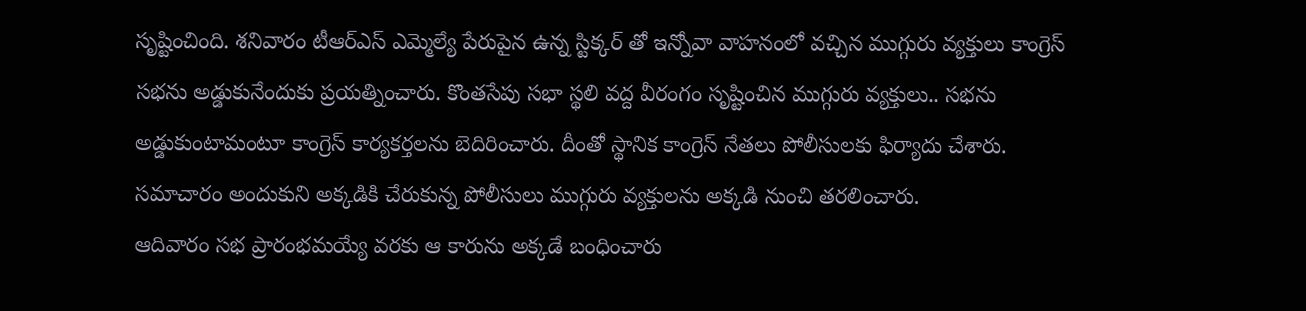సృష్టించింది. శనివారం టీఆర్ఎస్ ఎమ్మెల్యే పేరుపైన ఉన్న స్టిక్కర్ తో ఇన్నోవా వాహనంలో వచ్చిన ముగ్గురు వ్యక్తులు కాంగ్రెస్ సభను అడ్డుకునేందుకు ప్రయత్నించారు. కొంతసేపు సభా స్థలి వద్ద వీరంగం సృష్టించిన ముగ్గురు వ్యక్తులు.. సభను అడ్డుకుంటామంటూ కాంగ్రెస్ కార్యకర్తలను బెదిరించారు. దీంతో స్థానిక కాంగ్రెస్ నేతలు పోలీసులకు ఫిర్యాదు చేశారు. సమాచారం అందుకుని అక్కడికి చేరుకున్న పోలీసులు ముగ్గురు వ్యక్తులను అక్కడి నుంచి తరలించారు.
ఆదివారం సభ ప్రారంభమయ్యే వరకు ఆ కారును అక్కడే బంధించారు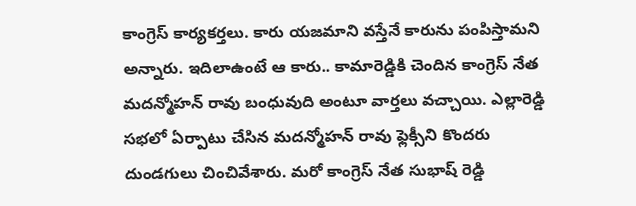కాంగ్రెస్ కార్యకర్తలు. కారు యజమాని వస్తేనే కారును పంపిస్తామని అన్నారు. ఇదిలాఉంటే ఆ కారు.. కామారెడ్డికి చెందిన కాంగ్రెస్ నేత మదన్మోహన్ రావు బంధువుది అంటూ వార్తలు వచ్చాయి. ఎల్లారెడ్డి సభలో ఏర్పాటు చేసిన మదన్మోహన్ రావు ఫ్లెక్సీని కొందరు దుండగులు చించివేశారు. మరో కాంగ్రెస్ నేత సుభాష్ రెడ్డి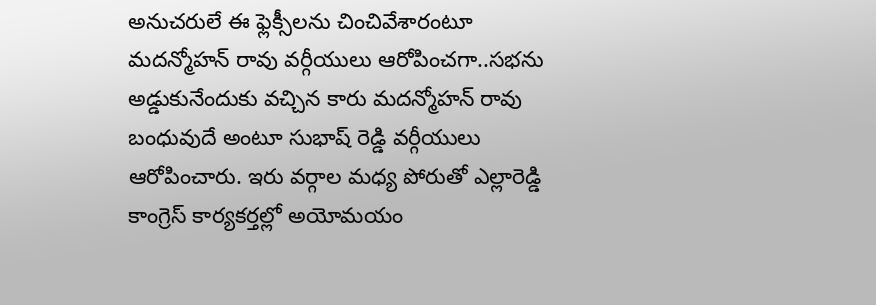అనుచరులే ఈ ఫ్లెక్సీలను చించివేశారంటూ మదన్మోహన్ రావు వర్గీయులు ఆరోపించగా..సభను అడ్డుకునేందుకు వచ్చిన కారు మదన్మోహన్ రావు బంధువుదే అంటూ సుభాష్ రెడ్డి వర్గీయులు ఆరోపించారు. ఇరు వర్గాల మధ్య పోరుతో ఎల్లారెడ్డి కాంగ్రెస్ కార్యకర్తల్లో అయోమయం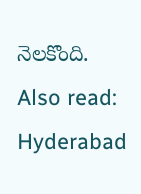నెలకొంది.
Also read: Hyderabad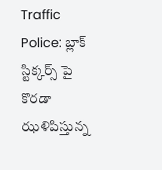Traffic Police: బ్లాక్ స్టిక్కర్స్ పై కొరడా ఝళిపిస్తున్న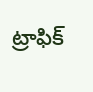ట్రాఫిక్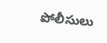పోలీసులు